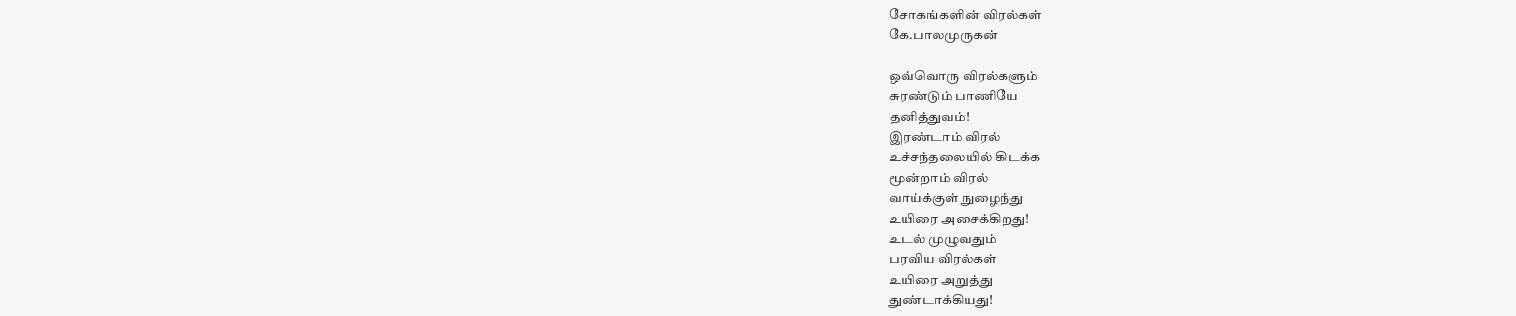சோகங்களின் விரல்கள்
கே.பாலமுருகன்

ஒவ்வொரு விரல்களும்
சுரண்டும் பாணியே
தனித்துவம்!
இரண்டாம் விரல்
உச்சந்தலையில் கிடக்க
மூன்றாம் விரல்
வாய்க்குள் நுழைந்து
உயிரை அசைக்கிறது!
உடல் முழுவதும்
பரவிய விரல்கள்
உயிரை அறுத்து
துண்டாக்கியது!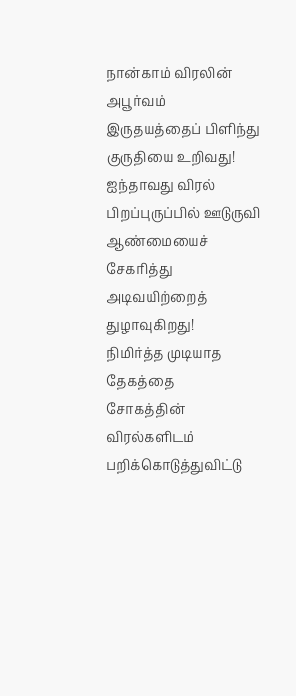நான்காம் விரலின்
அபூர்வம்
இருதயத்தைப் பிளிந்து
குருதியை உறிவது!
ஐந்தாவது விரல்
பிறப்புருப்பில் ஊடுருவி
ஆண்மையைச் சேகரித்து
அடிவயிற்றைத் துழாவுகிறது!
நிமிர்த்த முடியாத
தேகத்தை
சோகத்தின் விரல்களிடம்
பறிக்கொடுத்துவிட்டு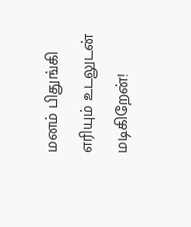மனம் பிதுங்கி
எரியும் உடலுடன்
மடிகிறேன்!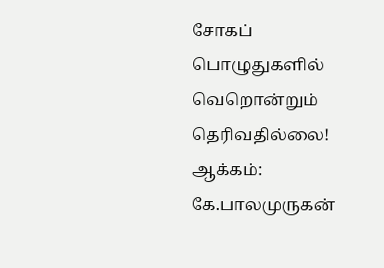சோகப் பொழுதுகளில்
வெறொன்றும்
தெரிவதில்லை!
ஆக்கம்: கே.பாலமுருகன்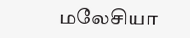மலேசியா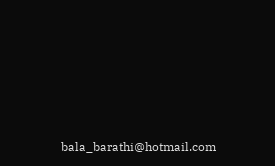bala_barathi@hotmail.com